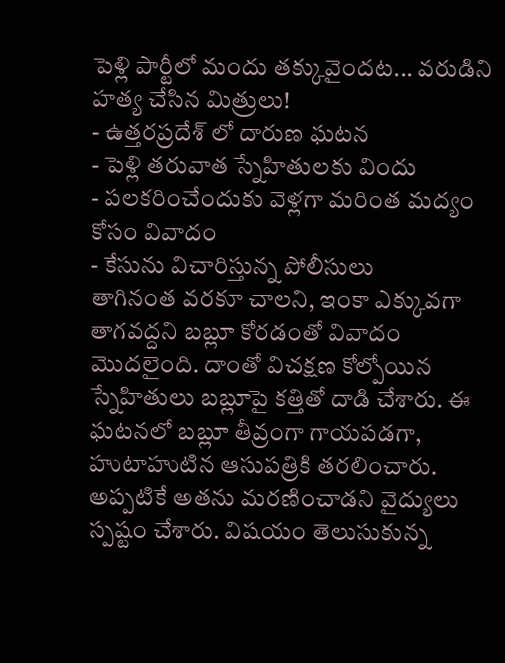పెళ్లి పార్టీలో మందు తక్కువైందట... వరుడిని హత్య చేసిన మిత్రులు!
- ఉత్తరప్రదేశ్ లో దారుణ ఘటన
- పెళ్లి తరువాత స్నేహితులకు విందు
- పలకరించేందుకు వెళ్లగా మరింత మద్యం కోసం వివాదం
- కేసును విచారిస్తున్న పోలీసులు
తాగినంత వరకూ చాలని, ఇంకా ఎక్కువగా తాగవద్దని బబ్లూ కోరడంతో వివాదం మొదలైంది. దాంతో విచక్షణ కోల్పోయిన స్నేహితులు బబ్లూపై కత్తితో దాడి చేశారు. ఈ ఘటనలో బబ్లూ తీవ్రంగా గాయపడగా, హుటాహుటిన ఆసుపత్రికి తరలించారు. అప్పటికే అతను మరణించాడని వైద్యులు స్పష్టం చేశారు. విషయం తెలుసుకున్న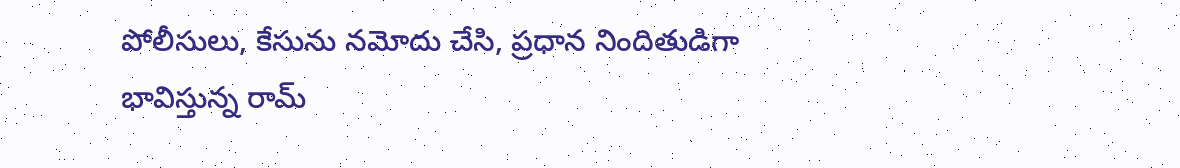పోలీసులు, కేసును నమోదు చేసి, ప్రధాన నిందితుడిగా భావిస్తున్న రామ్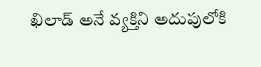ఖిలాడ్ అనే వ్యక్తిని అదుపులోకి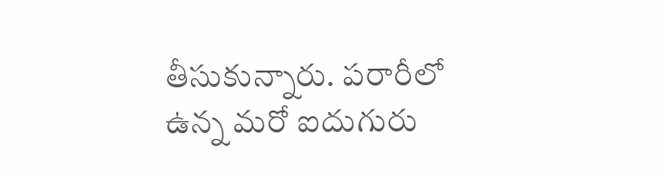తీసుకున్నారు. పరారీలో ఉన్న మరో ఐదుగురు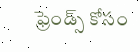ఫ్రెండ్స్ కోసం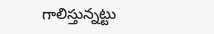గాలిస్తున్నట్టు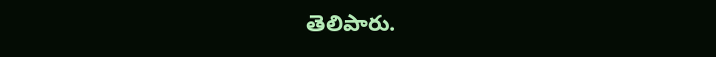తెలిపారు.